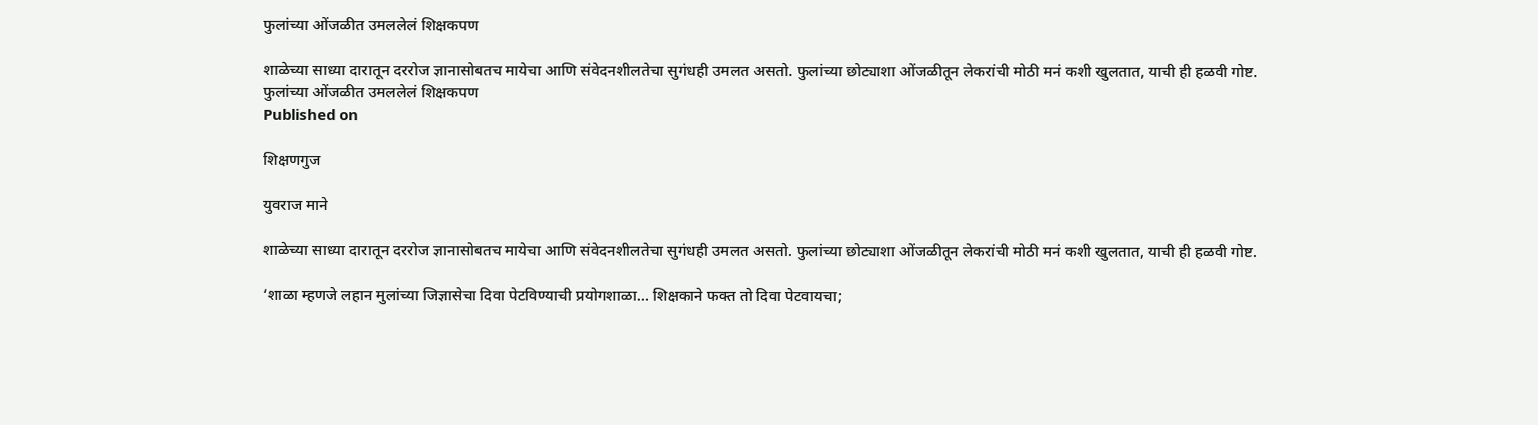फुलांच्या ओंजळीत उमललेलं शिक्षकपण

शाळेच्या साध्या दारातून दररोज ज्ञानासोबतच मायेचा आणि संवेदनशीलतेचा सुगंधही उमलत असतो. फुलांच्या छोट्याशा ओंजळीतून लेकरांची मोठी मनं कशी खुलतात, याची ही हळवी गोष्ट.
फुलांच्या ओंजळीत उमललेलं शिक्षकपण
Published on

शिक्षणगुज

युवराज माने

शाळेच्या साध्या दारातून दररोज ज्ञानासोबतच मायेचा आणि संवेदनशीलतेचा सुगंधही उमलत असतो. फुलांच्या छोट्याशा ओंजळीतून लेकरांची मोठी मनं कशी खुलतात, याची ही हळवी गोष्ट.

‘शाळा म्हणजे लहान मुलांच्या जिज्ञासेचा दिवा पेटविण्याची प्रयोगशाळा… शिक्षकाने फक्त तो दिवा पेटवायचा;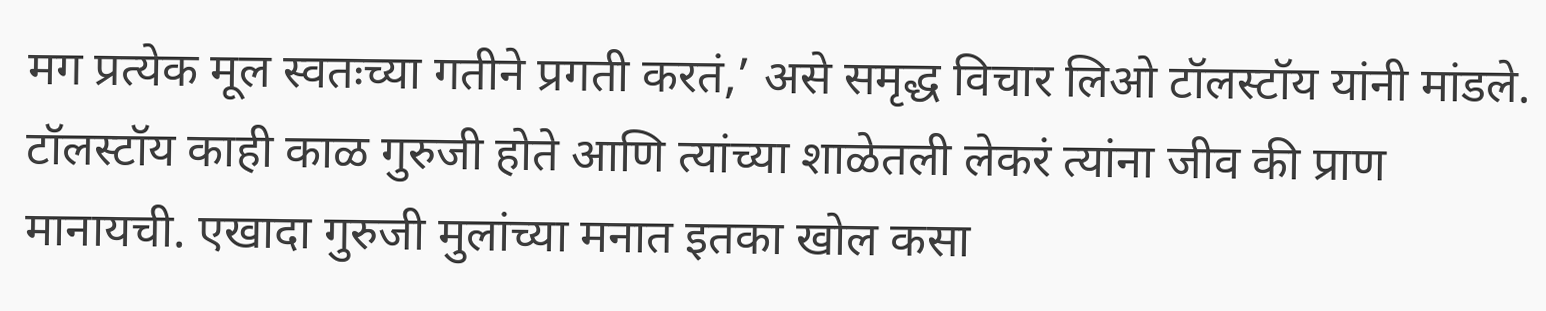मग प्रत्येक मूल स्वतःच्या गतीने प्रगती करतं,’ असे समृद्ध विचार लिओ टॉलस्टॉय यांनी मांडले. टॉलस्टॉय काही काळ गुरुजी होते आणि त्यांच्या शाळेतली लेकरं त्यांना जीव की प्राण मानायची. एखादा गुरुजी मुलांच्या मनात इतका खोल कसा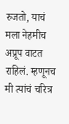रुजतो, याचं मला नेहमीच अप्रूप वाटत राहिलं. म्हणूनच मी त्यांचं चरित्र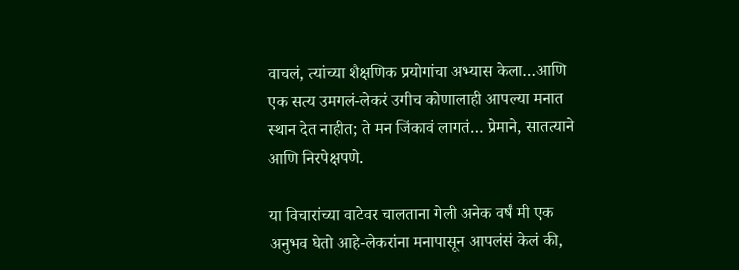वाचलं, त्यांच्या शैक्षणिक प्रयोगांचा अभ्यास केला…आणि एक सत्य उमगलं-लेकरं उगीच कोणालाही आपल्या मनात स्थान देत नाहीत; ते मन जिंकावं लागतं… प्रेमाने, सातत्याने आणि निरपेक्षपणे.

या विचारांच्या वाटेवर चालताना गेली अनेक वर्षं मी एक अनुभव घेतो आहे-लेकरांना मनापासून आपलंसं केलं की,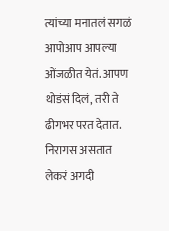त्यांच्या मनातलं सगळं आपोआप आपल्या ओंजळीत येतं. आपण थोडंसं दिलं, तरी ते ढीगभर परत देतात. निरागस असतात लेकरं अगदी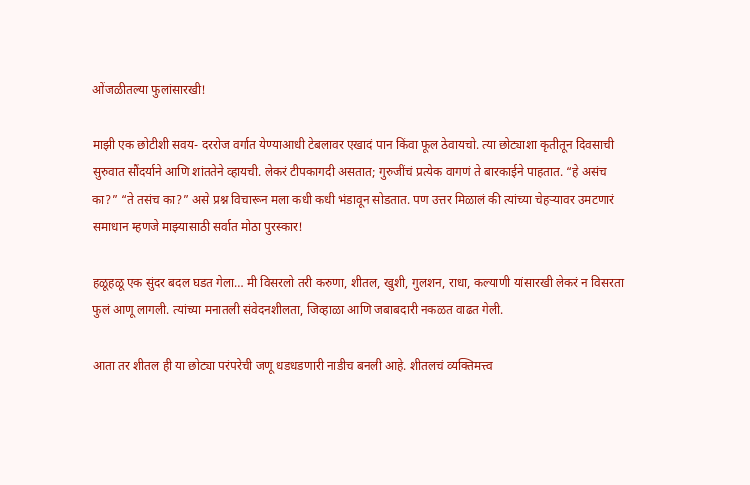ओंजळीतल्या फुलांसारखी!

माझी एक छोटीशी सवय- दररोज वर्गात येण्याआधी टेबलावर एखादं पान किंवा फूल ठेवायचो. त्या छोट्याशा कृतीतून दिवसाची सुरुवात सौंदर्याने आणि शांततेने व्हायची. लेकरं टीपकागदी असतात; गुरुजींचं प्रत्येक वागणं ते बारकाईने पाहतात. “हे असंच का?” “ते तसंच का?” असे प्रश्न विचारून मला कधी कधी भंडावून सोडतात. पण उत्तर मिळालं की त्यांच्या चेहऱ्यावर उमटणारं समाधान म्हणजे माझ्यासाठी सर्वात मोठा पुरस्कार!

हळूहळू एक सुंदर बदल घडत गेला… मी विसरलो तरी करुणा, शीतल, खुशी, गुलशन, राधा, कल्याणी यांसारखी लेकरं न विसरता फुलं आणू लागली. त्यांच्या मनातली संवेदनशीलता, जिव्हाळा आणि जबाबदारी नकळत वाढत गेली.

आता तर शीतल ही या छोट्या परंपरेची जणू धडधडणारी नाडीच बनली आहे. शीतलचं व्यक्तिमत्त्व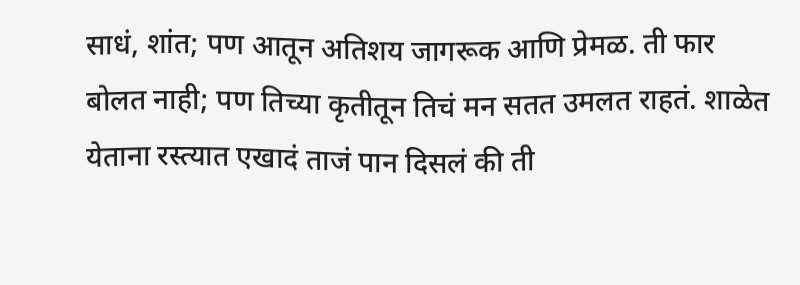साधं, शांत; पण आतून अतिशय जागरूक आणि प्रेमळ. ती फार बोलत नाही; पण तिच्या कृतीतून तिचं मन सतत उमलत राहतं. शाळेत येताना रस्त्यात एखादं ताजं पान दिसलं की ती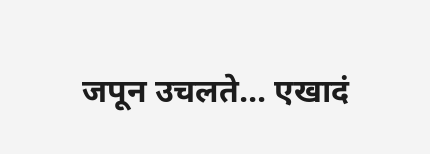जपून उचलते… एखादं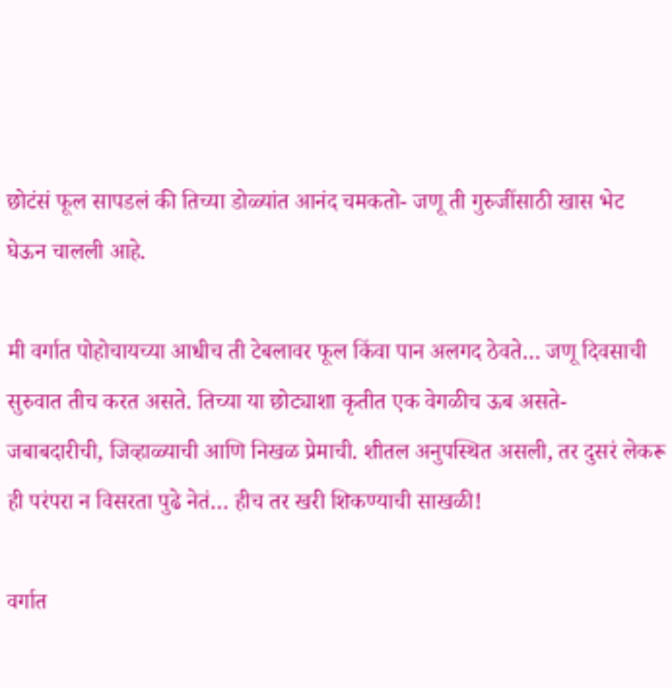छोटंसं फूल सापडलं की तिच्या डोळ्यांत आनंद चमकतो- जणू ती गुरुजींसाठी खास भेट घेऊन चालली आहे.

मी वर्गात पोहोचायच्या आधीच ती टेबलावर फूल किंवा पान अलगद ठेवते… जणू दिवसाची सुरुवात तीच करत असते. तिच्या या छोट्याशा कृतीत एक वेगळीच ऊब असते- जबाबदारीची, जिव्हाळ्याची आणि निखळ प्रेमाची. शीतल अनुपस्थित असली, तर दुसरं लेकरू ही परंपरा न विसरता पुढे नेतं… हीच तर खरी शिकण्याची साखळी!

वर्गात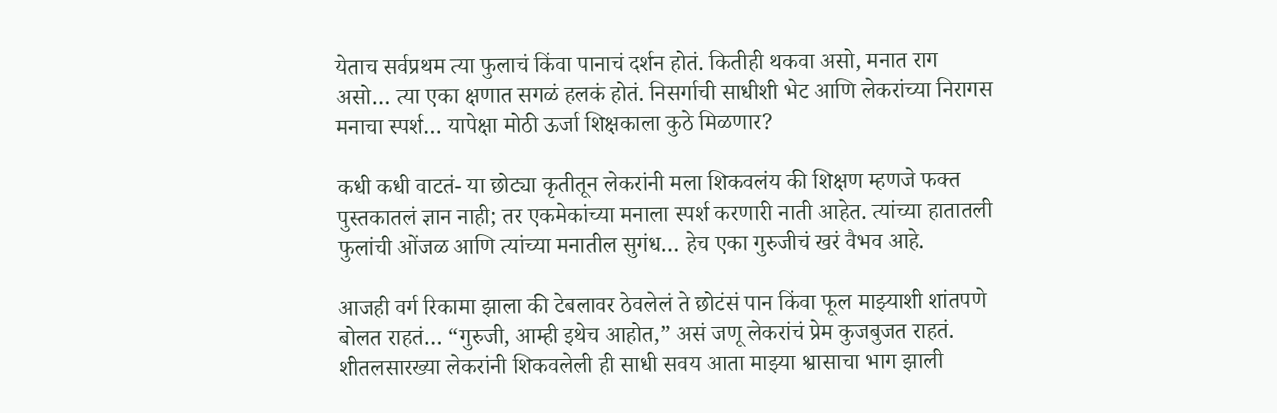येताच सर्वप्रथम त्या फुलाचं किंवा पानाचं दर्शन होतं. कितीही थकवा असो, मनात राग असो… त्या एका क्षणात सगळं हलकं होतं. निसर्गाची साधीशी भेट आणि लेकरांच्या निरागस मनाचा स्पर्श… यापेक्षा मोठी ऊर्जा शिक्षकाला कुठे मिळणार?

कधी कधी वाटतं- या छोट्या कृतीतून लेकरांनी मला शिकवलंय की शिक्षण म्हणजे फक्त पुस्तकातलं ज्ञान नाही; तर एकमेकांच्या मनाला स्पर्श करणारी नाती आहेत. त्यांच्या हातातली फुलांची ओंजळ आणि त्यांच्या मनातील सुगंध… हेच एका गुरुजीचं खरं वैभव आहे.

आजही वर्ग रिकामा झाला की टेबलावर ठेवलेलं ते छोटंसं पान किंवा फूल माझ्याशी शांतपणे बोलत राहतं… “गुरुजी, आम्ही इथेच आहोत,” असं जणू लेकरांचं प्रेम कुजबुजत राहतं. शीतलसारख्या लेकरांनी शिकवलेली ही साधी सवय आता माझ्या श्वासाचा भाग झाली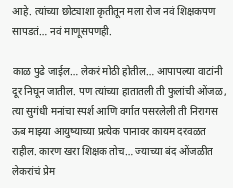आहे. त्यांच्या छोट्याशा कृतीतून मला रोज नवं शिक्षकपण सापडतं… नवं माणूसपणही.

काळ पुढे जाईल… लेकरं मोठी होतील… आपापल्या वाटांनी दूर निघून जातील. पण त्यांच्या हातातली ती फुलांची ओंजळ, त्या सुगंधी मनांचा स्पर्श आणि वर्गात पसरलेली ती निरागस ऊब माझ्या आयुष्याच्या प्रत्येक पानावर कायम दरवळत राहील. कारण खरा शिक्षक तोच… ज्याच्या बंद ओंजळीत लेकरांचं प्रेम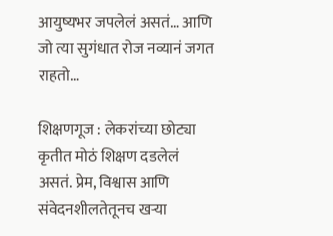आयुष्यभर जपलेलं असतं… आणि जो त्या सुगंधात रोज नव्यानं जगत राहतो…

शिक्षणगूज : लेकरांच्या छोट्या कृतीत मोठं शिक्षण दडलेलं असतं. प्रेम, विश्वास आणि संवेदनशीलतेतूनच खऱ्या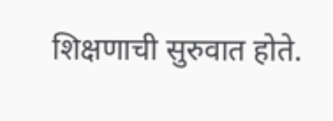शिक्षणाची सुरुवात होते.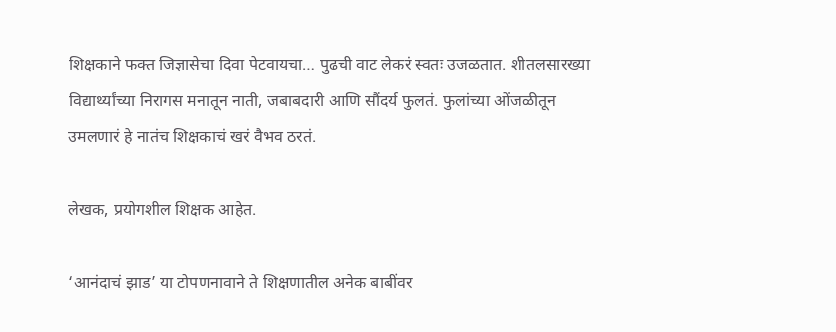शिक्षकाने फक्त जिज्ञासेचा दिवा पेटवायचा… पुढची वाट लेकरं स्वतः उजळतात. शीतलसारख्या विद्यार्थ्यांच्या निरागस मनातून नाती, जबाबदारी आणि सौंदर्य फुलतं. फुलांच्या ओंजळीतून उमलणारं हे नातंच शिक्षकाचं खरं वैभव ठरतं.

लेखक, प्रयोगशील शिक्षक आहेत.

‘आनंदाचं झाड’ या टोपणनावाने ते शिक्षणातील अनेक बाबींवर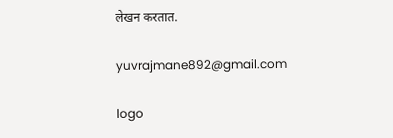लेखन करतात.

yuvrajmane892@gmail.com

logo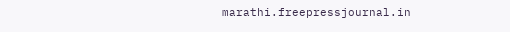marathi.freepressjournal.in